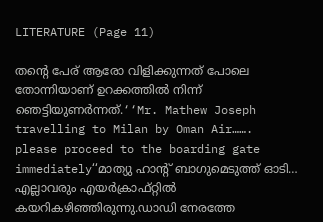LITERATURE (Page 11)

തന്‍റെ പേര് ആരോ വിളിക്കുന്നത് പോലെ തോന്നിയാണ് ഉറക്കത്തില്‍ നിന്ന് ഞെട്ടിയുണര്‍ന്നത്.‘‘Mr. Mathew Joseph travelling to Milan by Oman Air……. please proceed to the boarding gate immediately‘‘മാത്യു ഹാന്‍റ് ബാഗുമെടുത്ത് ഓടി… എല്ലാവരും എയര്‍ക്രാഫ്റ്റില്‍ കയറികഴിഞ്ഞിരുന്നു.ഡാഡി നേരത്തേ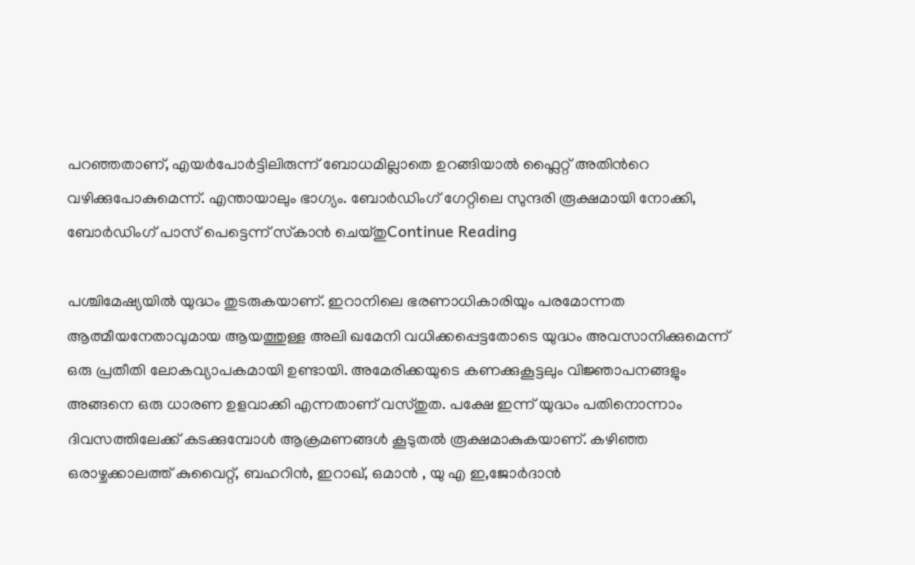പറഞ്ഞതാണ്, എയര്‍പോര്‍ട്ടിലിരുന്ന് ബോധമില്ലാതെ ഉറങ്ങിയാല്‍ ഫ്ലൈറ്റ് അതിന്‍റെ വഴിക്കുപോകുമെന്ന്. എന്തായാലും ഭാഗ്യം. ബോര്‍ഡിംഗ് ഗേറ്റിലെ സുന്ദരി രൂക്ഷമായി നോക്കി, ബോര്‍ഡിംഗ് പാസ് പെട്ടെന്ന് സ്‌കാന്‍ ചെയ്തുContinue Reading

പശ്ചിമേഷ്യയിൽ യുദ്ധം തുടരുകയാണ്. ഇറാനിലെ ഭരണാധികാരിയും പരമോന്നത ആത്മീയനേതാവുമായ ആയത്തുള്ള അലി ഖമേനി വധിക്കപ്പെട്ടതോടെ യുദ്ധം അവസാനിക്കുമെന്ന് ഒരു പ്രതീതി ലോകവ്യാപകമായി ഉണ്ടായി. അമേരിക്കയുടെ കണക്കുകൂട്ടലും വിജ്ഞാപനങ്ങളും അങ്ങനെ ഒരു ധാരണ ഉളവാക്കി എന്നതാണ് വസ്തുത. പക്ഷേ ഇന്ന് യുദ്ധം പതിനൊന്നാം ദിവസത്തിലേക്ക് കടക്കുമ്പോൾ ആക്രമണങ്ങൾ കൂടുതൽ രൂക്ഷമാകുകയാണ്. കഴിഞ്ഞ ഒരാഴ്ചക്കാലത്ത് കുവൈറ്റ്, ബഹറിൻ, ഇറാഖ്, ഒമാൻ , യു എ ഇ,ജോർദാൻ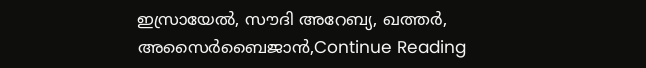ഇസ്രായേൽ, സൗദി അറേബ്യ, ഖത്തർ, അസൈർബൈജാൻ,Continue Reading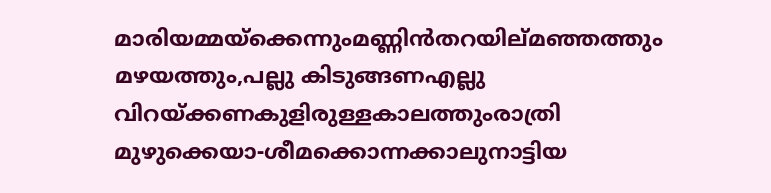മാരിയമ്മയ്ക്കെന്നുംമണ്ണിൻതറയില്മഞ്ഞത്തും മഴയത്തും,പല്ലു കിടുങ്ങണഎല്ലു വിറയ്ക്കണകുളിരുള്ളകാലത്തുംരാത്രി മുഴുക്കെയാ-ശീമക്കൊന്നക്കാലുനാട്ടിയ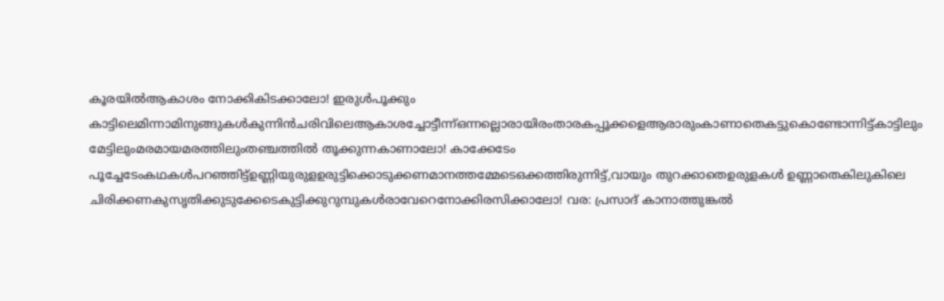കൂരയിൽആകാശം നോക്കികിടക്കാലോ! ഇരുൾപൂക്കും കാട്ടിലെമിന്നാമിനുങ്ങുകൾകുന്നിൻചരിവിലെആകാശച്ചോട്ടീന്ന്ഒന്നല്ലൊരായിരംതാരകപ്പൂക്കളെആരാരുംകാണാതെകട്ടുകൊണ്ടോന്നിട്ട്കാട്ടിലും മേട്ടിലുംമരമായമരത്തിലുംതഞ്ചത്തിൽ തൂക്കുന്നകാണാലോ! കാക്കേടേം പൂച്ചേടേംകഥകൾപറഞ്ഞിട്ട്ഉണ്ണിയുരുളഉരുട്ടിക്കൊടുക്കണമാനത്തമ്മേടെഒക്കത്തിരുന്നിട്ട്,വായും തുറക്കാതെഉരുളകൾ ഉണ്ണാതെകിലുകിലെ ചിരിക്കണകുസൃതിക്കുടുക്കേടെകുട്ടിക്കുറുമ്പുകൾരാവേറെനോക്കിരസിക്കാലോ! വര: പ്രസാദ് കാനാത്തുങ്കൽ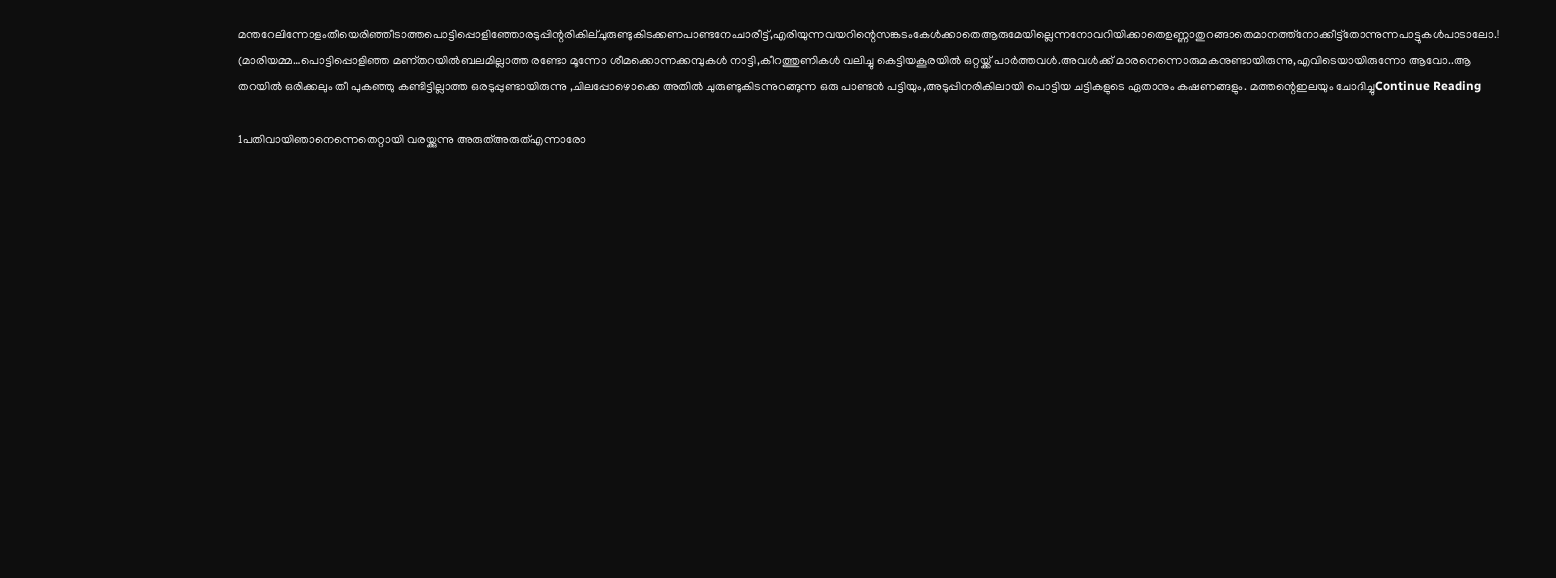മന്തറേലിന്നോളംതീയെരിഞ്ഞീടാത്തപൊട്ടിപ്പൊളിഞ്ഞോരടുപ്പിന്റരികില്ചുരുണ്ടുകിടക്കണപാണ്ടനേംചാരീട്ട്,എരിയുന്നവയറിന്റെസങ്കടംകേൾക്കാതെആരുമേയില്ലെന്നനോവറിയിക്കാതെഉണ്ണാതുറങ്ങാതെമാനത്ത്നോക്കീട്ട്തോന്നുന്നപാട്ടുകൾപാടാലോ.! (മാരിയമ്മ…പൊട്ടിപ്പൊളിഞ്ഞ മണ്തറയിൽബലമില്ലാത്ത രണ്ടോ മൂന്നോ ശീമക്കൊന്നക്കമ്പുകൾ നാട്ടി,കീറത്തുണികൾ വലിച്ചു കെട്ടിയകൂരയിൽ ഒറ്റയ്ക്ക് പാർത്തവൾ.അവൾക്ക് മാരനെന്നൊരുമകനുണ്ടായിരുന്നു,എവിടെയായിരുന്നോ ആവോ..ആ തറയിൽ ഒരിക്കലും തീ പുകഞ്ഞു കണ്ടിട്ടില്ലാത്ത ഒരടുപ്പുണ്ടായിരുന്നു ,ചിലപ്പോഴൊക്കെ അതിൽ ചുരുണ്ടുകിടന്നുറങ്ങുന്ന ഒരു പാണ്ടൻ പട്ടിയും,അടുപ്പിനരികിലായി പൊട്ടിയ ചട്ടികളുടെ ഏതാനും കഷണങ്ങളും. മത്തന്റെഇലയും ചോദിച്ചുContinue Reading

1പതിവായിഞാനെന്നെതെറ്റായി വരയ്ക്കുന്നു അരുത്അരുത്എന്നാരോ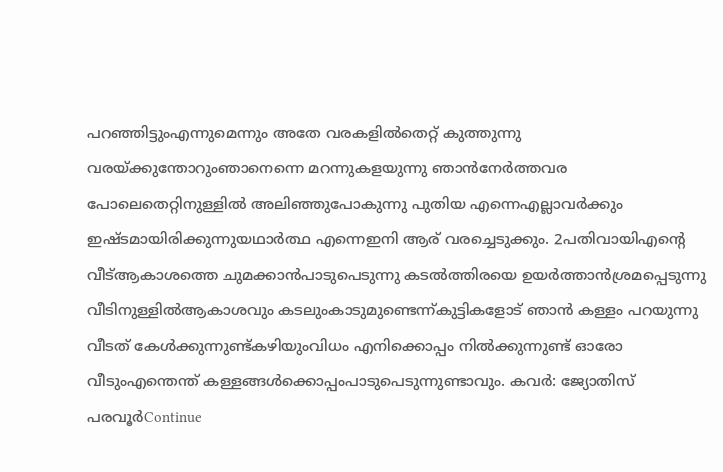പറഞ്ഞിട്ടുംഎന്നുമെന്നും അതേ വരകളിൽതെറ്റ് കുത്തുന്നു വരയ്ക്കുന്തോറുംഞാനെന്നെ മറന്നുകളയുന്നു ഞാൻനേർത്തവര പോലെതെറ്റിനുള്ളിൽ അലിഞ്ഞുപോകുന്നു പുതിയ എന്നെഎല്ലാവർക്കും ഇഷ്ടമായിരിക്കുന്നുയഥാർത്ഥ എന്നെഇനി ആര് വരച്ചെടുക്കും. 2പതിവായിഎൻ്റെ വീട്ആകാശത്തെ ചുമക്കാൻപാടുപെടുന്നു കടൽത്തിരയെ ഉയർത്താൻശ്രമപ്പെടുന്നു വീടിനുള്ളിൽആകാശവും കടലുംകാടുമുണ്ടെന്ന്കുട്ടികളോട് ഞാൻ കള്ളം പറയുന്നു വീടത് കേൾക്കുന്നുണ്ട്കഴിയുംവിധം എനിക്കൊപ്പം നിൽക്കുന്നുണ്ട് ഓരോ വീടുംഎന്തെന്ത് കള്ളങ്ങൾക്കൊപ്പംപാടുപെടുന്നുണ്ടാവും. കവർ: ജ്യോതിസ് പരവൂർContinue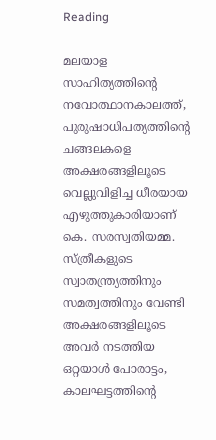Reading

മലയാള സാഹിത്യത്തിന്റെ നവോത്ഥാനകാലത്ത്, പുരുഷാധിപത്യത്തിന്റെ ചങ്ങലകളെ അക്ഷരങ്ങളിലൂടെ വെല്ലുവിളിച്ച ധീരയായ എഴുത്തുകാരിയാണ് കെ. സരസ്വതിയമ്മ. സ്ത്രീകളുടെ സ്വാതന്ത്ര്യത്തിനും സമത്വത്തിനും വേണ്ടി അക്ഷരങ്ങളിലൂടെ അവർ നടത്തിയ ഒറ്റയാൾ പോരാട്ടം, കാലഘട്ടത്തിന്റെ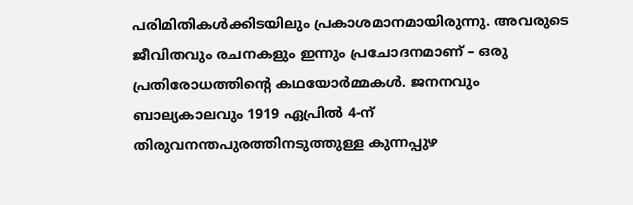പരിമിതികൾക്കിടയിലും പ്രകാശമാനമായിരുന്നു. അവരുടെ ജീവിതവും രചനകളും ഇന്നും പ്രചോദനമാണ് – ഒരു പ്രതിരോധത്തിന്റെ കഥയോർമ്മകൾ. ജനനവും ബാല്യകാലവും 1919 ഏപ്രിൽ 4-ന് തിരുവനന്തപുരത്തിനടുത്തുള്ള കുന്നപ്പുഴ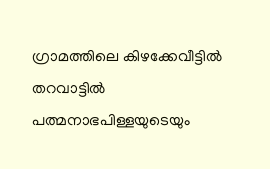ഗ്രാമത്തിലെ കിഴക്കേവീട്ടിൽ തറവാട്ടിൽ പത്മനാഭപിള്ളയുടെയും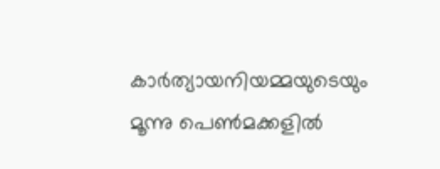കാർത്യായനിയമ്മയുടെയും മൂന്നു പെൺമക്കളിൽ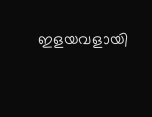ഇളയവളായി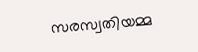സരസ്വതിയമ്മ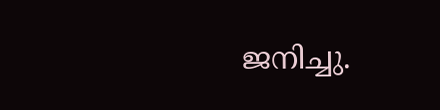ജനിച്ചു.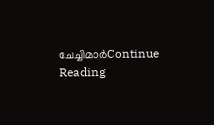ചേച്ചിമാർContinue Reading